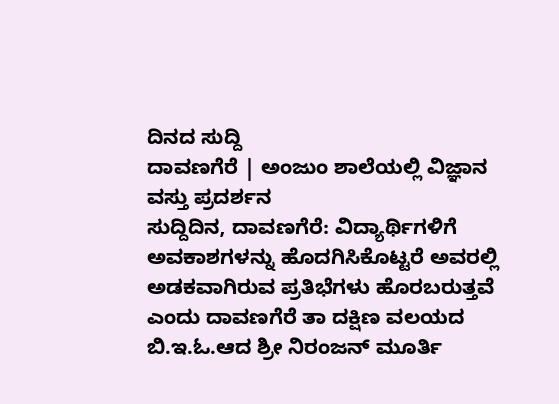ದಿನದ ಸುದ್ದಿ
ದಾವಣಗೆರೆ | ಅಂಜುಂ ಶಾಲೆಯಲ್ಲಿ ವಿಜ್ಞಾನ ವಸ್ತು ಪ್ರದರ್ಶನ
ಸುದ್ದಿದಿನ, ದಾವಣಗೆರೆ: ವಿದ್ಯಾರ್ಥಿಗಳಿಗೆ ಅವಕಾಶಗಳನ್ನು ಹೊದಗಿಸಿಕೊಟ್ಟರೆ ಅವರಲ್ಲಿ ಅಡಕವಾಗಿರುವ ಪ್ರತಿಭೆಗಳು ಹೊರಬರುತ್ತವೆ ಎಂದು ದಾವಣಗೆರೆ ತಾ ದಕ್ಷಿಣ ವಲಯದ ಬಿ.ಇ.ಓ.ಆದ ಶ್ರೀ ನಿರಂಜನ್ ಮೂರ್ತಿ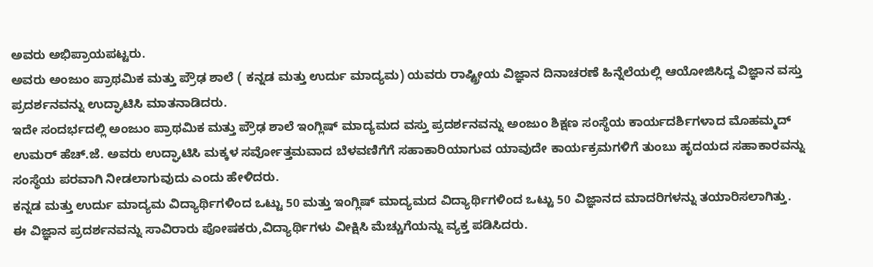ಅವರು ಅಭಿಪ್ರಾಯಪಟ್ಟರು.
ಅವರು ಅಂಜುಂ ಪ್ರಾಥಮಿಕ ಮತ್ತು ಪ್ರೌಢ ಶಾಲೆ ( ಕನ್ನಡ ಮತ್ತು ಉರ್ದು ಮಾದ್ಯಮ) ಯವರು ರಾಷ್ಟ್ರೀಯ ವಿಜ್ಞಾನ ದಿನಾಚರಣೆ ಹಿನ್ನೆಲೆಯಲ್ಲಿ ಆಯೋಜಿಸಿದ್ದ ವಿಜ್ಞಾನ ವಸ್ತು ಪ್ರದರ್ಶನವನ್ನು ಉದ್ಘಾಟಿಸಿ ಮಾತನಾಡಿದರು.
ಇದೇ ಸಂದರ್ಭದಲ್ಲಿ ಅಂಜುಂ ಪ್ರಾಥಮಿಕ ಮತ್ತು ಪ್ರೌಢ ಶಾಲೆ ಇಂಗ್ಲಿಷ್ ಮಾದ್ಯಮದ ವಸ್ತು ಪ್ರದರ್ಶನವನ್ನು ಅಂಜುಂ ಶಿಕ್ಷಣ ಸಂಸ್ಥೆಯ ಕಾರ್ಯದರ್ಶಿಗಳಾದ ಮೊಹಮ್ಮದ್ ಉಮರ್ ಹೆಚ್.ಜೆ. ಅವರು ಉದ್ಘಾಟಿಸಿ ಮಕ್ಕಳ ಸರ್ವೋತ್ತಮವಾದ ಬೆಳವಣಿಗೆಗೆ ಸಹಾಕಾರಿಯಾಗುವ ಯಾವುದೇ ಕಾರ್ಯಕ್ರಮಗಳಿಗೆ ತುಂಬು ಹೃದಯದ ಸಹಾಕಾರವನ್ನು ಸಂಸ್ಥೆಯ ಪರವಾಗಿ ನೀಡಲಾಗುವುದು ಎಂದು ಹೇಳಿದರು.
ಕನ್ನಡ ಮತ್ತು ಉರ್ದು ಮಾದ್ಯಮ ವಿದ್ಯಾರ್ಥಿಗಳಿಂದ ಒಟ್ಟು 50 ಮತ್ತು ಇಂಗ್ಲಿಷ್ ಮಾದ್ಯಮದ ವಿದ್ಯಾರ್ಥಿಗಳಿಂದ ಒಟ್ಟು 50 ವಿಜ್ಞಾನದ ಮಾದರಿಗಳನ್ನು ತಯಾರಿಸಲಾಗಿತ್ತು. ಈ ವಿಜ್ಞಾನ ಪ್ರದರ್ಶನವನ್ನು ಸಾವಿರಾರು ಪೋಷಕರು,ವಿದ್ಯಾರ್ಥಿಗಳು ವೀಕ್ಷಿಸಿ ಮೆಚ್ಚುಗೆಯನ್ನು ವ್ಯಕ್ತ ಪಡಿಸಿದರು.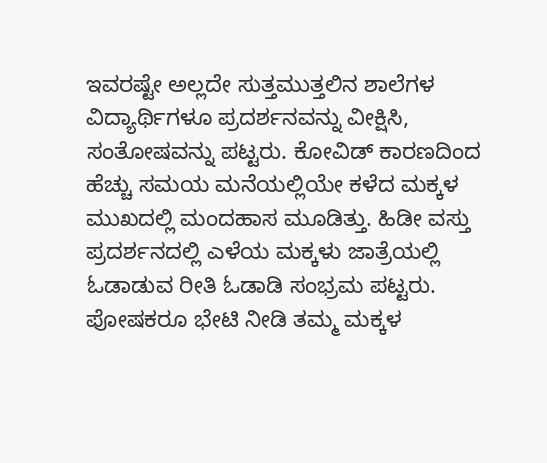ಇವರಷ್ಟೇ ಅಲ್ಲದೇ ಸುತ್ತಮುತ್ತಲಿನ ಶಾಲೆಗಳ ವಿದ್ಯಾರ್ಥಿಗಳೂ ಪ್ರದರ್ಶನವನ್ನು ವೀಕ್ಷಿಸಿ, ಸಂತೋಷವನ್ನು ಪಟ್ಟರು. ಕೋವಿಡ್ ಕಾರಣದಿಂದ ಹೆಚ್ಚು ಸಮಯ ಮನೆಯಲ್ಲಿಯೇ ಕಳೆದ ಮಕ್ಕಳ ಮುಖದಲ್ಲಿ ಮಂದಹಾಸ ಮೂಡಿತ್ತು. ಹಿಡೀ ವಸ್ತು ಪ್ರದರ್ಶನದಲ್ಲಿ ಎಳೆಯ ಮಕ್ಕಳು ಜಾತ್ರೆಯಲ್ಲಿ ಓಡಾಡುವ ರೀತಿ ಓಡಾಡಿ ಸಂಭ್ರಮ ಪಟ್ಟರು.
ಪೋಷಕರೂ ಭೇಟಿ ನೀಡಿ ತಮ್ಮ ಮಕ್ಕಳ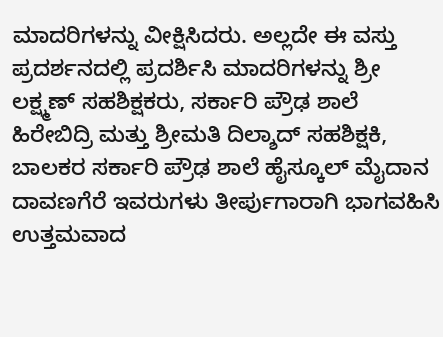ಮಾದರಿಗಳನ್ನು ವೀಕ್ಷಿಸಿದರು. ಅಲ್ಲದೇ ಈ ವಸ್ತು ಪ್ರದರ್ಶನದಲ್ಲಿ ಪ್ರದರ್ಶಿಸಿ ಮಾದರಿಗಳನ್ನು ಶ್ರೀ ಲಕ್ಷ್ಮಣ್ ಸಹಶಿಕ್ಷಕರು, ಸರ್ಕಾರಿ ಪ್ರೌಢ ಶಾಲೆ ಹಿರೇಬಿದ್ರಿ ಮತ್ತು ಶ್ರೀಮತಿ ದಿಲ್ಶಾದ್ ಸಹಶಿಕ್ಷಕಿ, ಬಾಲಕರ ಸರ್ಕಾರಿ ಪ್ರೌಢ ಶಾಲೆ ಹೈಸ್ಕೂಲ್ ಮೈದಾನ ದಾವಣಗೆರೆ ಇವರುಗಳು ತೀರ್ಪುಗಾರಾಗಿ ಭಾಗವಹಿಸಿ ಉತ್ತಮವಾದ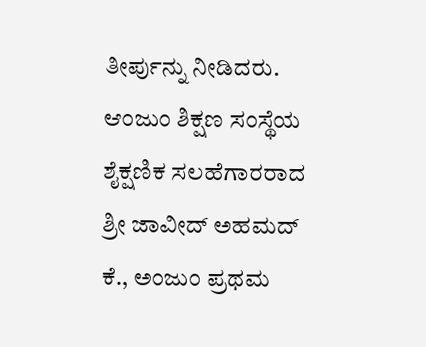ತೀರ್ಪುನ್ನು ನೀಡಿದರು.
ಆಂಜುಂ ಶಿಕ್ಷಣ ಸಂಸ್ಥೆಯ ಶೈಕ್ಷಣಿಕ ಸಲಹೆಗಾರರಾದ ಶ್ರೀ ಜಾವೀದ್ ಅಹಮದ್ ಕೆ., ಅಂಜುಂ ಪ್ರಥಮ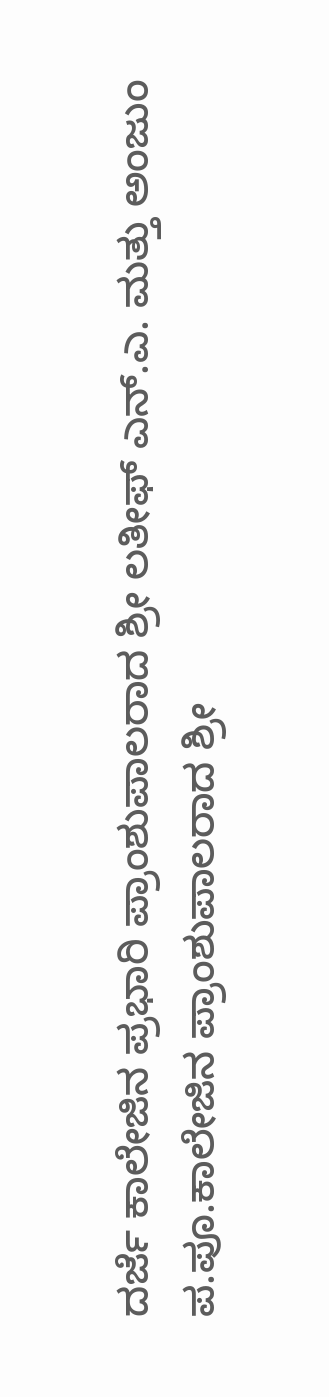ದರ್ಜೆ ಕಾಲೇಜಿನ ಪ್ರಭಾರಿ ಪ್ರಾಂಶುಪಾಲರಾದ ಶ್ರೀ ಲತೀಫ್ ಎನ್.ಎ. ಮತ್ತು ಅಂಜುಂ ಪ.ಪೂ.ಕಾಲೇಜಿನ ಪ್ರಾಂಶುಪಾಲರಾದ ಶ್ರೀ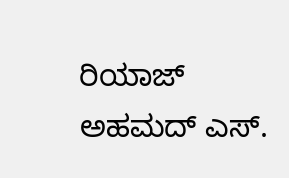ರಿಯಾಜ್ ಅಹಮದ್ ಎಸ್.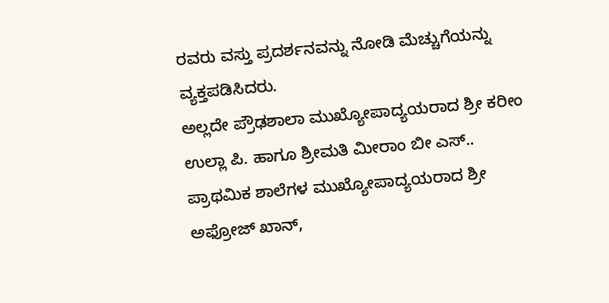ರವರು ವಸ್ತು ಪ್ರದರ್ಶನವನ್ನು ನೋಡಿ ಮೆಚ್ಚುಗೆಯನ್ನು ವ್ಯಕ್ತಪಡಿಸಿದರು.
ಅಲ್ಲದೇ ಪ್ರೌಢಶಾಲಾ ಮುಖ್ಯೋಪಾದ್ಯಯರಾದ ಶ್ರೀ ಕರೀಂ ಉಲ್ಲಾ ಪಿ. ಹಾಗೂ ಶ್ರೀಮತಿ ಮೀರಾಂ ಬೀ ಎಸ್.. ಪ್ರಾಥಮಿಕ ಶಾಲೆಗಳ ಮುಖ್ಯೋಪಾದ್ಯಯರಾದ ಶ್ರೀ ಅಫ್ರೋಜ್ ಖಾನ್,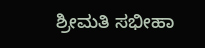ಶ್ರೀಮತಿ ಸಭೀಹಾ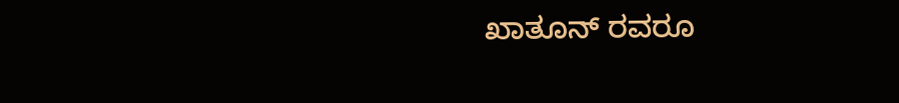ಖಾತೂನ್ ರವರೂ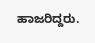ಹಾಜರಿದ್ದರು.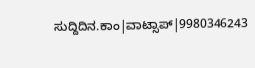ಸುದ್ದಿದಿನ.ಕಾಂ|ವಾಟ್ಸಾಪ್|9980346243